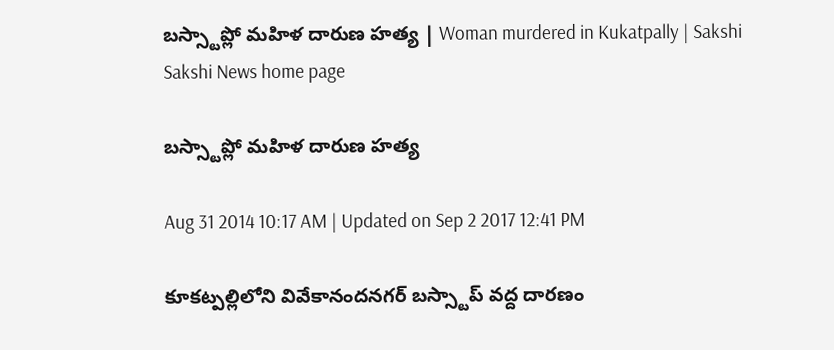బస్స్టాప్లో మహిళ దారుణ హత్య | Woman murdered in Kukatpally | Sakshi
Sakshi News home page

బస్స్టాప్లో మహిళ దారుణ హత్య

Aug 31 2014 10:17 AM | Updated on Sep 2 2017 12:41 PM

కూకట్పల్లిలోని వివేకానందనగర్ బస్స్టాప్ వద్ద దారణం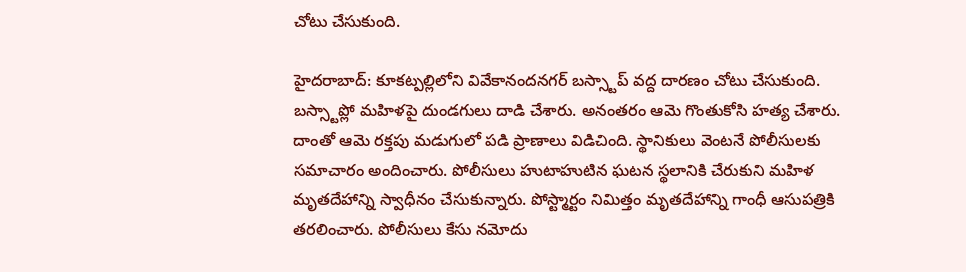చోటు చేసుకుంది.

హైదరాబాద్: కూకట్పల్లిలోని వివేకానందనగర్ బస్స్టాప్ వద్ద దారణం చోటు చేసుకుంది.  బస్స్టాప్లో మహిళపై దుండగులు దాడి చేశారు. అనంతరం ఆమె గొంతుకోసి హత్య చేశారు. దాంతో ఆమె రక్తపు మడుగులో పడి ప్రాణాలు విడిచింది. స్థానికులు వెంటనే పోలీసులకు సమాచారం అందించారు. పోలీసులు హుటాహుటిన ఘటన స్థలానికి చేరుకుని మహిళ మృతదేహాన్ని స్వాధీనం చేసుకున్నారు. పోస్ట్మార్టం నిమిత్తం మృతదేహాన్ని గాంధీ ఆసుపత్రికి తరలించారు. పోలీసులు కేసు నమోదు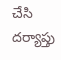చేసి దర్యాప్తు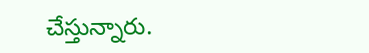చేస్తున్నారు.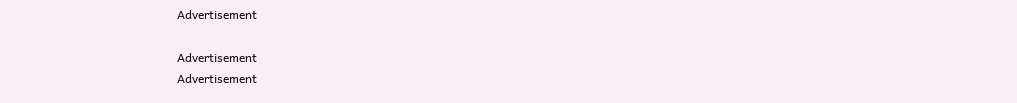Advertisement

Advertisement
Advertisement